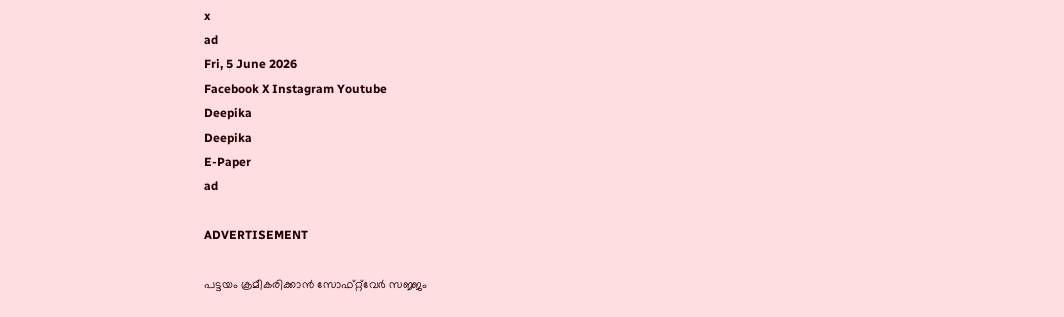x
ad
Fri, 5 June 2026
Facebook X Instagram Youtube
Deepika
Deepika
E-Paper
ad

ADVERTISEMENT

പട്ടയം ക്രമീകരിക്കാൻ സോഫ്റ്റ്‌വേര്‍ സജ്ജം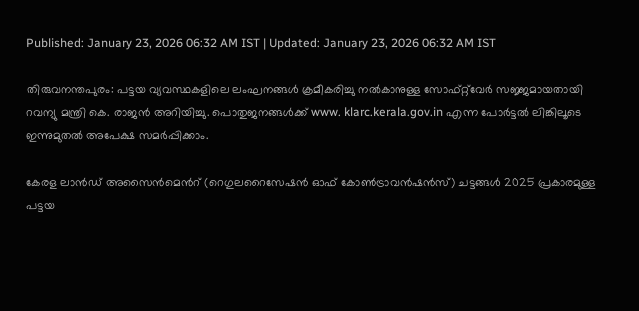Published: January 23, 2026 06:32 AM IST | Updated: January 23, 2026 06:32 AM IST

തിരുവനന്തപുരം: പട്ടയ വ്യവസ്ഥകളിലെ ലംഘനങ്ങള്‍ ക്രമീകരിച്ചു നല്‍കാനുള്ള സോഫ്റ്റ്‌വേർ‍ സജ്ജമായതായി റവന്യു മന്ത്രി കെ. രാജന്‍ അറിയിച്ചു. പൊതുജനങ്ങള്‍ക്ക് www. klarc.kerala.gov.in എന്ന പോര്‍ട്ടല്‍ ലിങ്കിലൂടെ ഇന്നുമുതല്‍ അപേക്ഷ സമര്‍പ്പിക്കാം.

കേരള ലാൻഡ് അസൈന്‍മെന്‍റ് (റെഗുലറൈസേഷന്‍ ഓഫ് കോണ്‍ട്രാവന്‍ഷന്‍സ്) ചട്ടങ്ങള്‍ 2025 പ്രകാരമുള്ള പട്ടയ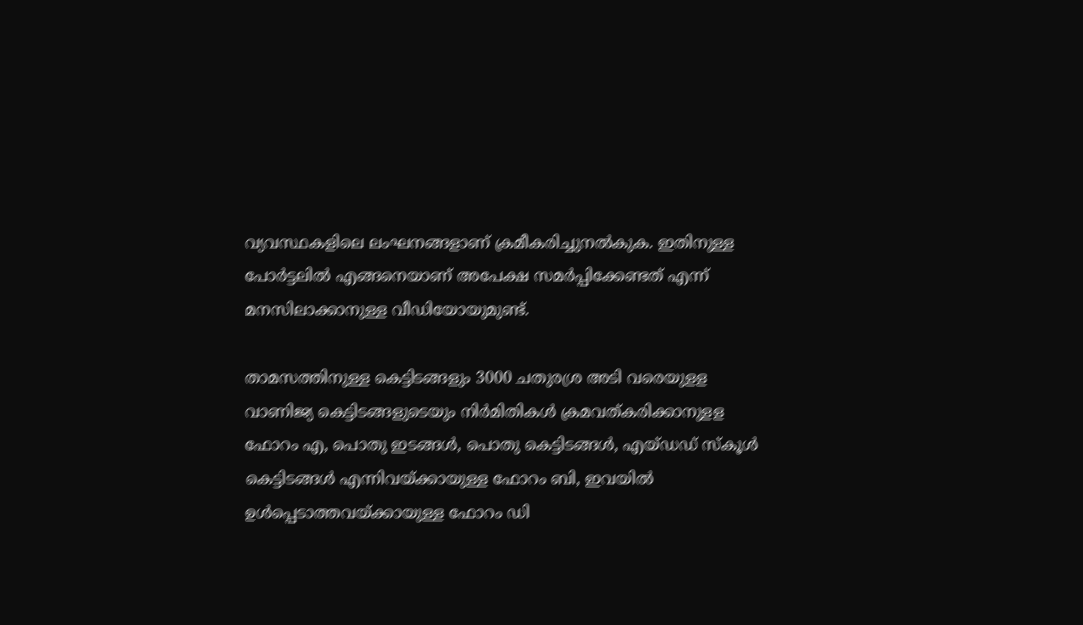വ്യവസ്ഥകളിലെ ലംഘനങ്ങളാണ് ക്രമീകരിച്ചുനല്‍കുക. ഇതിനുള്ള പോര്‍ട്ടലില്‍ എങ്ങനെയാണ് അപേക്ഷ സമര്‍പ്പിക്കേണ്ടത് എന്ന് മനസിലാക്കാനുള്ള വീഡിയോയുമുണ്ട്.

താമസത്തിനുള്ള കെട്ടിടങ്ങളും 3000 ചതുരശ്ര അടി വരെയുളള വാണിജ്യ കെട്ടിടങ്ങളുടെയും നിര്‍മിതികള്‍ ക്രമവത്കരിക്കാനുളള ഫോറം എ, പൊതു ഇടങ്ങള്‍, പൊതു കെട്ടിടങ്ങള്‍, എയ്ഡഡ് സ്‌കൂള്‍ കെട്ടിടങ്ങള്‍ എന്നിവയ്ക്കായുള്ള ഫോറം ബി, ഇവയില്‍ ഉള്‍പ്പെടാത്തവയ്ക്കായുള്ള ഫോറം ഡി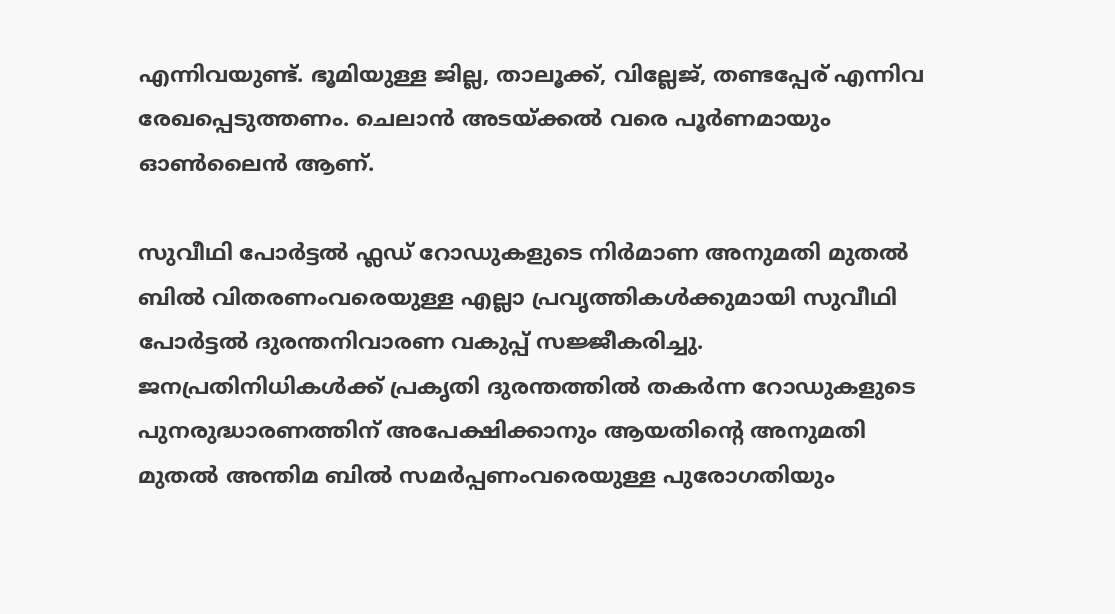എന്നിവയുണ്ട്. ഭൂമിയുള്ള ജില്ല, താലൂക്ക്, വില്ലേജ്, തണ്ടപ്പേര് എന്നിവ രേഖപ്പെടുത്തണം. ചെലാന്‍ അടയ്ക്കല്‍ വരെ പൂര്‍ണമായും ഓണ്‍ലൈന്‍ ആണ്.

സുവീഥി പോര്‍ട്ടല്‍ ഫ്ലഡ് റോഡുകളുടെ നിര്‍മാണ അനുമതി മുതല്‍ ബില്‍ വിതരണംവരെയുള്ള എല്ലാ പ്രവൃത്തികള്‍ക്കുമായി സുവീഥി പോര്‍ട്ടല്‍ ദുരന്തനിവാരണ വകുപ്പ് സജ്ജീകരിച്ചു. ജനപ്രതിനിധികള്‍ക്ക് പ്രകൃതി ദുരന്തത്തില്‍ തകര്‍ന്ന റോഡുകളുടെ പുനരുദ്ധാരണത്തിന് അപേക്ഷിക്കാനും ആയതിന്‍റെ അനുമതി മുതല്‍ അന്തിമ ബില്‍ സമര്‍പ്പണംവരെയുള്ള പുരോഗതിയും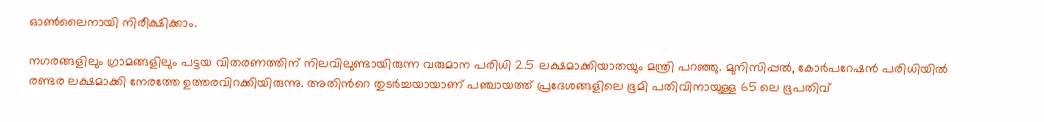ഓണ്‍ലൈനായി നിരീക്ഷിക്കാം.

നഗരങ്ങളിലും ഗ്രാമങ്ങളിലും പട്ടയ വിതരണത്തിന് നിലവിലുണ്ടായിരുന്ന വരുമാന പരിധി 2.5 ലക്ഷമാക്കിയാതയും മന്ത്രി പറഞ്ഞു. മുനിസിപ്പല്‍, കോര്‍പറേഷന്‍ പരിധിയില്‍ രണ്ടര ലക്ഷമാക്കി നേരത്തേ ഉത്തരവിറക്കിയിരുന്നു. അതിന്‍റെ തുടര്‍ച്ചയായാണ് പഞ്ചായത്ത് പ്രദേശങ്ങളിലെ ഭൂമി പതിവിനായുള്ള 65 ലെ ഭൂപതിവ്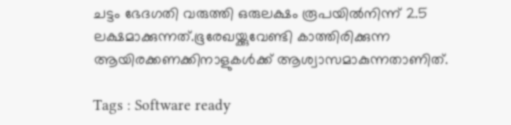ചട്ടം ഭേദഗതി വരുത്തി ഒരുലക്ഷം രൂപയില്‍നിന്ന് 2.5 ലക്ഷമാക്കുന്നത്.ഭൂരേഖയ്ക്കുവേണ്ടി കാത്തിരിക്കുന്ന ആയിരക്കണക്കിനാളുകള്‍ക്ക് ആശ്വാസമാകുന്നതാണിത്.

Tags : Software ready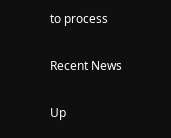to process

Recent News

Up